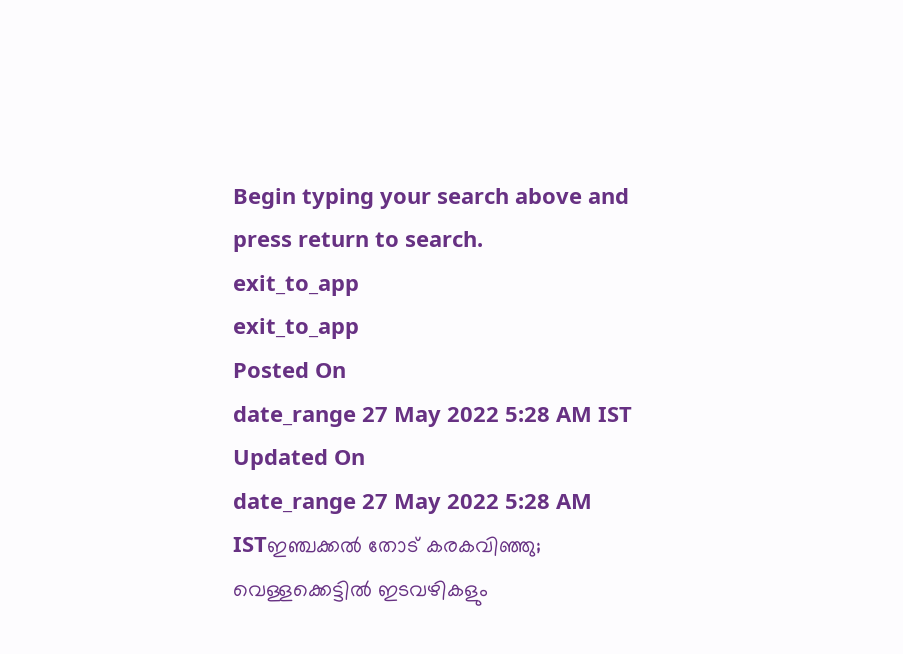Begin typing your search above and press return to search.
exit_to_app
exit_to_app
Posted On
date_range 27 May 2022 5:28 AM IST Updated On
date_range 27 May 2022 5:28 AM ISTഇഞ്ചക്കൽ തോട് കരകവിഞ്ഞു; വെള്ളക്കെട്ടിൽ ഇടവഴികളും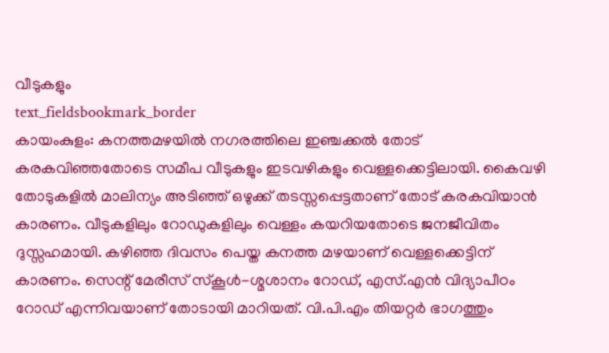വീടുകളും
text_fieldsbookmark_border
കായംകുളം: കനത്തമഴയിൽ നഗരത്തിലെ ഇഞ്ചക്കൽ തോട് കരകവിഞ്ഞതോടെ സമീപ വീടുകളും ഇടവഴികളും വെള്ളക്കെട്ടിലായി. കൈവഴി തോടുകളിൽ മാലിന്യം അടിഞ്ഞ് ഒഴുക്ക് തടസ്സപ്പെട്ടതാണ് തോട് കരകവിയാൻ കാരണം. വീടുകളിലും റോഡുകളിലും വെള്ളം കയറിയതോടെ ജനജീവിതം ദുസ്സഹമായി. കഴിഞ്ഞ ദിവസം പെയ്ത കനത്ത മഴയാണ് വെള്ളക്കെട്ടിന് കാരണം. സെന്റ് മേരീസ് സ്കൂൾ-ശ്മശാനം റോഡ്, എസ്.എൻ വിദ്യാപീഠം റോഡ് എന്നിവയാണ് തോടായി മാറിയത്. വി.പി.എം തിയറ്റർ ഭാഗത്തും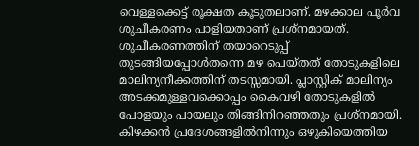വെള്ളക്കെട്ട് രൂക്ഷത കൂടുതലാണ്. മഴക്കാല പൂർവ ശുചീകരണം പാളിയതാണ് പ്രശ്നമായത്. ശുചീകരണത്തിന് തയാറെടുപ്പ് തുടങ്ങിയപ്പോൾതന്നെ മഴ പെയ്തത് തോടുകളിലെ മാലിന്യനീക്കത്തിന് തടസ്സമായി. പ്ലാസ്റ്റിക് മാലിന്യം അടക്കമുള്ളവക്കൊപ്പം കൈവഴി തോടുകളിൽ പോളയും പായലും തിങ്ങിനിറഞ്ഞതും പ്രശ്നമായി. കിഴക്കൻ പ്രദേശങ്ങളിൽനിന്നും ഒഴുകിയെത്തിയ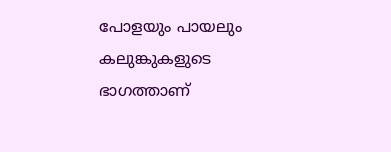പോളയും പായലും കലുങ്കുകളുടെ ഭാഗത്താണ്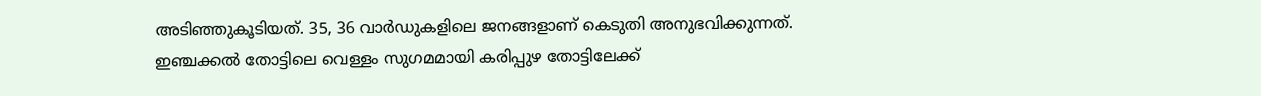അടിഞ്ഞുകൂടിയത്. 35, 36 വാർഡുകളിലെ ജനങ്ങളാണ് കെടുതി അനുഭവിക്കുന്നത്. ഇഞ്ചക്കൽ തോട്ടിലെ വെള്ളം സുഗമമായി കരിപ്പുഴ തോട്ടിലേക്ക്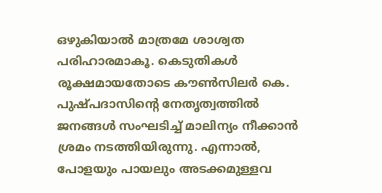ഒഴുകിയാൽ മാത്രമേ ശാശ്വത പരിഹാരമാകൂ. കെടുതികൾ രൂക്ഷമായതോടെ കൗൺസിലർ കെ. പുഷ്പദാസിന്റെ നേതൃത്വത്തിൽ ജനങ്ങൾ സംഘടിച്ച് മാലിന്യം നീക്കാൻ ശ്രമം നടത്തിയിരുന്നു. എന്നാൽ, പോളയും പായലും അടക്കമുള്ളവ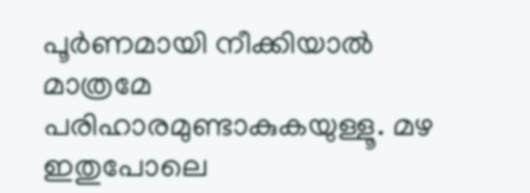പൂർണമായി നീക്കിയാൽ മാത്രമേ പരിഹാരമുണ്ടാകുകയുള്ളൂ. മഴ ഇതുപോലെ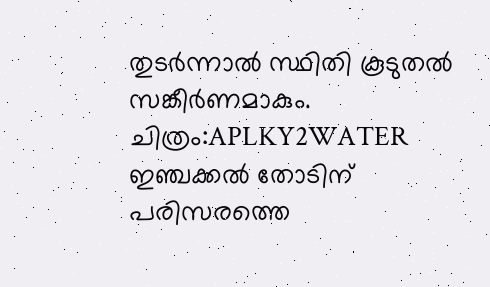തുടർന്നാൽ സ്ഥിതി കൂടുതൽ സങ്കീർണമാകും. ചിത്രം:APLKY2WATER ഇഞ്ചക്കൽ തോടിന് പരിസരത്തെ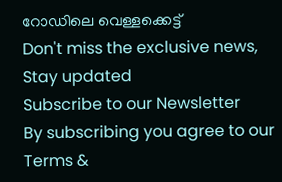റോഡിലെ വെള്ളക്കെട്ട്
Don't miss the exclusive news, Stay updated
Subscribe to our Newsletter
By subscribing you agree to our Terms &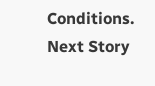Conditions.
Next Story